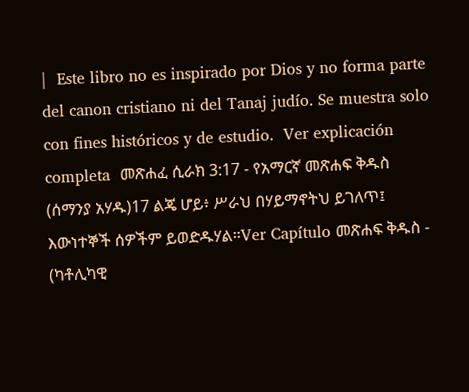|  Este libro no es inspirado por Dios y no forma parte del canon cristiano ni del Tanaj judío. Se muestra solo con fines históricos y de estudio.  Ver explicación completa  መጽሐፈ ሲራክ 3:17 - የአማርኛ መጽሐፍ ቅዱስ (ሰማንያ አሃዱ)17 ልጄ ሆይ፥ ሥራህ በሃይማኖትህ ይገለጥ፤ እውነተኞች ሰዎችም ይወድዱሃል።Ver Capítulo መጽሐፍ ቅዱስ - (ካቶሊካዊ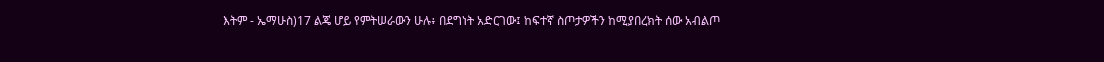እትም - ኤማሁስ)17 ልጄ ሆይ የምትሠራውን ሁሉ፥ በደግነት አድርገው፤ ከፍተኛ ስጦታዎችን ከሚያበረክት ሰው አብልጦ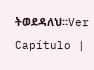ትወደዳለህ።Ver Capítulo |